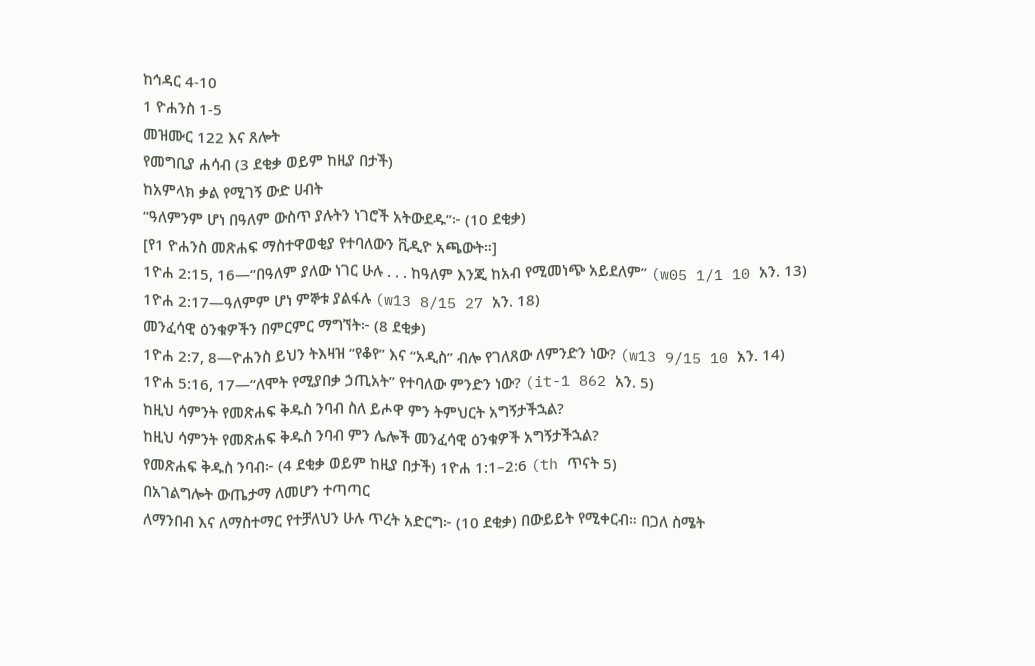ከኅዳር 4-10
1 ዮሐንስ 1-5
መዝሙር 122 እና ጸሎት
የመግቢያ ሐሳብ (3 ደቂቃ ወይም ከዚያ በታች)
ከአምላክ ቃል የሚገኝ ውድ ሀብት
“ዓለምንም ሆነ በዓለም ውስጥ ያሉትን ነገሮች አትውደዱ”፦ (10 ደቂቃ)
[የ1 ዮሐንስ መጽሐፍ ማስተዋወቂያ የተባለውን ቪዲዮ አጫውት።]
1ዮሐ 2:15, 16—“በዓለም ያለው ነገር ሁሉ . . . ከዓለም እንጂ ከአብ የሚመነጭ አይደለም” (w05 1/1 10 አን. 13)
1ዮሐ 2:17—ዓለምም ሆነ ምኞቱ ያልፋሉ (w13 8/15 27 አን. 18)
መንፈሳዊ ዕንቁዎችን በምርምር ማግኘት፦ (8 ደቂቃ)
1ዮሐ 2:7, 8—ዮሐንስ ይህን ትእዛዝ “የቆየ” እና “አዲስ” ብሎ የገለጸው ለምንድን ነው? (w13 9/15 10 አን. 14)
1ዮሐ 5:16, 17—“ለሞት የሚያበቃ ኃጢአት” የተባለው ምንድን ነው? (it-1 862 አን. 5)
ከዚህ ሳምንት የመጽሐፍ ቅዱስ ንባብ ስለ ይሖዋ ምን ትምህርት አግኝታችኋል?
ከዚህ ሳምንት የመጽሐፍ ቅዱስ ንባብ ምን ሌሎች መንፈሳዊ ዕንቁዎች አግኝታችኋል?
የመጽሐፍ ቅዱስ ንባብ፦ (4 ደቂቃ ወይም ከዚያ በታች) 1ዮሐ 1:1–2:6 (th ጥናት 5)
በአገልግሎት ውጤታማ ለመሆን ተጣጣር
ለማንበብ እና ለማስተማር የተቻለህን ሁሉ ጥረት አድርግ፦ (10 ደቂቃ) በውይይት የሚቀርብ። በጋለ ስሜት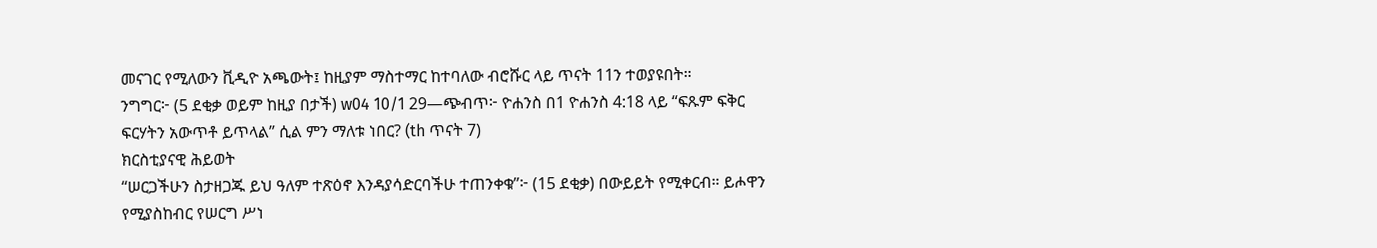መናገር የሚለውን ቪዲዮ አጫውት፤ ከዚያም ማስተማር ከተባለው ብሮሹር ላይ ጥናት 11ን ተወያዩበት።
ንግግር፦ (5 ደቂቃ ወይም ከዚያ በታች) w04 10/1 29—ጭብጥ፦ ዮሐንስ በ1 ዮሐንስ 4:18 ላይ “ፍጹም ፍቅር ፍርሃትን አውጥቶ ይጥላል” ሲል ምን ማለቱ ነበር? (th ጥናት 7)
ክርስቲያናዊ ሕይወት
“ሠርጋችሁን ስታዘጋጁ ይህ ዓለም ተጽዕኖ እንዳያሳድርባችሁ ተጠንቀቁ”፦ (15 ደቂቃ) በውይይት የሚቀርብ። ይሖዋን የሚያስከብር የሠርግ ሥነ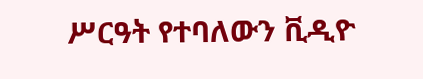ሥርዓት የተባለውን ቪዲዮ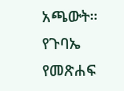አጫውት።
የጉባኤ የመጽሐፍ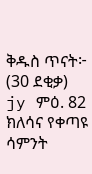ቅዱስ ጥናት፦ (30 ደቂቃ) jy ምዕ. 82
ክለሳና የቀጣዩ ሳምንት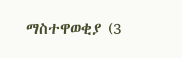ማስተዋወቂያ (3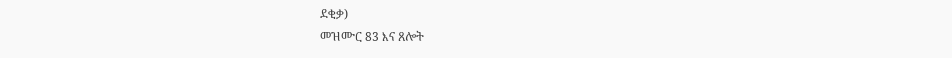ደቂቃ)
መዝሙር 83 እና ጸሎት